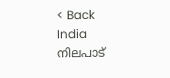< Back
India
നിലപാട്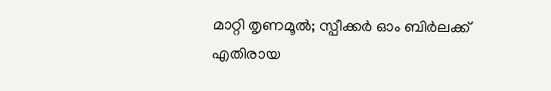മാറ്റി തൃണമൂൽ; സ്പീക്കർ ഓം ബിർലക്ക് എതിരായ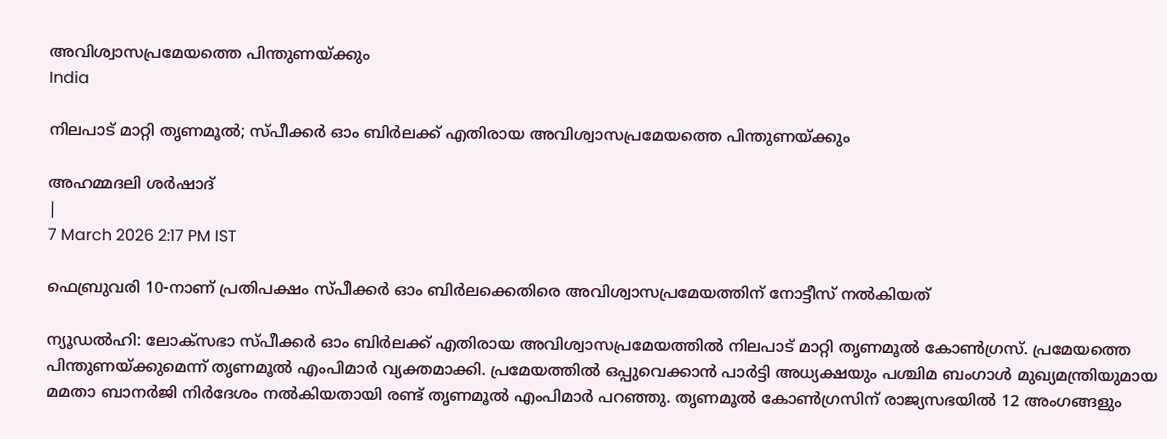അവിശ്വാസപ്രമേയത്തെ പിന്തുണയ്ക്കും
India

നിലപാട് മാറ്റി തൃണമൂൽ; സ്പീക്കർ ഓം ബിർലക്ക് എതിരായ അവിശ്വാസപ്രമേയത്തെ പിന്തുണയ്ക്കും

അഹമ്മദലി ശര്‍ഷാദ്
|
7 March 2026 2:17 PM IST

ഫെബ്രുവരി 10-നാണ് പ്രതിപക്ഷം സ്പീക്കർ ഓം ബിർലക്കെതിരെ അവിശ്വാസപ്രമേയത്തിന് നോട്ടീസ് നൽകിയത്

ന്യൂഡൽഹി: ലോക്‌സഭാ സ്പീക്കർ ഓം ബിർലക്ക് എതിരായ അവിശ്വാസപ്രമേയത്തിൽ നിലപാട് മാറ്റി തൃണമൂൽ കോൺഗ്രസ്. പ്രമേയത്തെ പിന്തുണയ്ക്കുമെന്ന് തൃണമൂൽ എംപിമാർ വ്യക്തമാക്കി. പ്രമേയത്തിൽ ഒപ്പുവെക്കാൻ പാർട്ടി അധ്യക്ഷയും പശ്ചിമ ബംഗാൾ മുഖ്യമന്ത്രിയുമായ മമതാ ബാനർജി നിർദേശം നൽകിയതായി രണ്ട് തൃണമൂൽ എംപിമാർ പറഞ്ഞു. തൃണമൂൽ കോൺഗ്രസിന് രാജ്യസഭയിൽ 12 അംഗങ്ങളും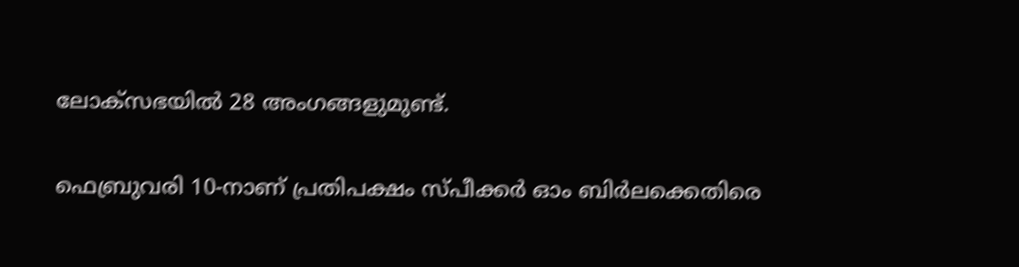ലോക്‌സഭയിൽ 28 അംഗങ്ങളുമുണ്ട്.

ഫെബ്രുവരി 10-നാണ് പ്രതിപക്ഷം സ്പീക്കർ ഓം ബിർലക്കെതിരെ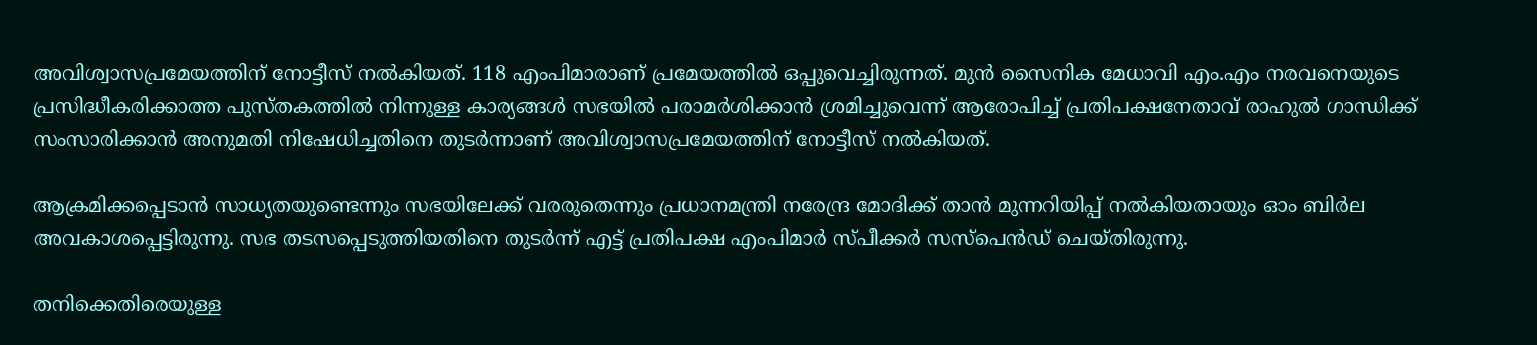അവിശ്വാസപ്രമേയത്തിന് നോട്ടീസ് നൽകിയത്. 118 എംപിമാരാണ് പ്രമേയത്തിൽ ഒപ്പുവെച്ചിരുന്നത്. മുൻ സൈനിക മേധാവി എം.എം നരവനെയുടെ പ്രസിദ്ധീകരിക്കാത്ത പുസ്തകത്തിൽ നിന്നുള്ള കാര്യങ്ങൾ സഭയിൽ പരാമർശിക്കാൻ ശ്രമിച്ചുവെന്ന് ആരോപിച്ച് പ്രതിപക്ഷനേതാവ് രാഹുൽ ഗാന്ധിക്ക് സംസാരിക്കാൻ അനുമതി നിഷേധിച്ചതിനെ തുടർന്നാണ് അവിശ്വാസപ്രമേയത്തിന് നോട്ടീസ് നൽകിയത്.

ആക്രമിക്കപ്പെടാൻ സാധ്യതയുണ്ടെന്നും സഭയിലേക്ക് വരരുതെന്നും പ്രധാനമന്ത്രി നരേന്ദ്ര മോദിക്ക് താൻ മുന്നറിയിപ്പ് നൽകിയതായും ഓം ബിർല അവകാശപ്പെട്ടിരുന്നു. സഭ തടസപ്പെടുത്തിയതിനെ തുടർന്ന് എട്ട് പ്രതിപക്ഷ എംപിമാർ സ്പീക്കർ സസ്‌പെൻഡ് ചെയ്തിരുന്നു.

തനിക്കെതിരെയുള്ള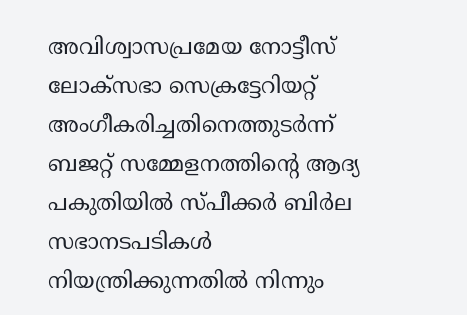അവിശ്വാസപ്രമേയ നോട്ടീസ് ലോക്സഭാ സെക്രട്ടേറിയറ്റ് അംഗീകരിച്ചതിനെത്തുടർന്ന് ബജറ്റ് സമ്മേളനത്തിന്റെ ആദ്യ പകുതിയിൽ സ്പീക്കർ ബിർല സഭാനടപടികൾ നിയന്ത്രിക്കുന്നതിൽ നിന്നും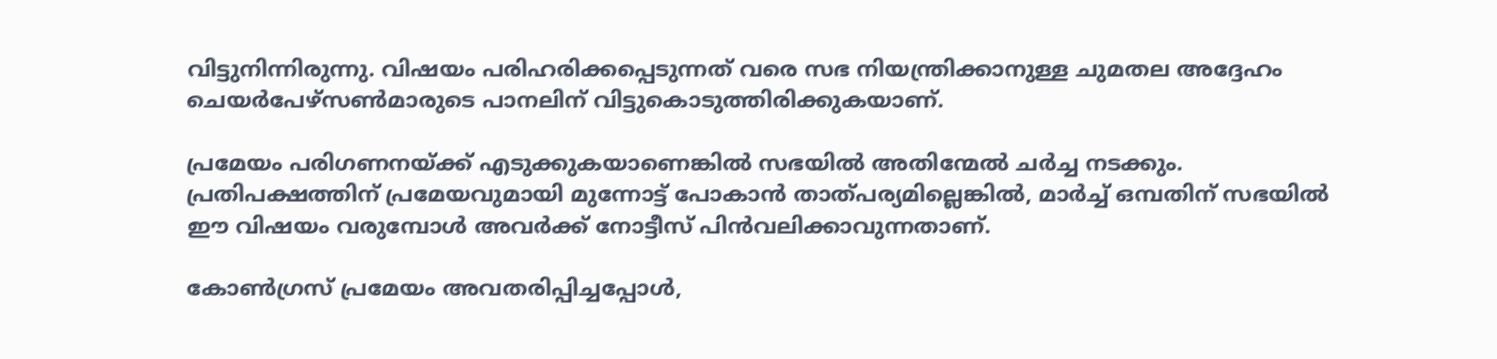വിട്ടുനിന്നിരുന്നു. വിഷയം പരിഹരിക്കപ്പെടുന്നത് വരെ സഭ നിയന്ത്രിക്കാനുള്ള ചുമതല അദ്ദേഹം ചെയർപേഴ്സൺമാരുടെ പാനലിന് വിട്ടുകൊടുത്തിരിക്കുകയാണ്.

പ്രമേയം പരിഗണനയ്ക്ക് എടുക്കുകയാണെങ്കിൽ സഭയിൽ അതിന്മേൽ ചർച്ച നടക്കും. പ്രതിപക്ഷത്തിന് പ്രമേയവുമായി മുന്നോട്ട് പോകാൻ താത്പര്യമില്ലെങ്കിൽ, മാർച്ച് ഒമ്പതിന് സഭയിൽ ഈ വിഷയം വരുമ്പോൾ അവർക്ക് നോട്ടീസ് പിൻവലിക്കാവുന്നതാണ്.

കോൺഗ്രസ് പ്രമേയം അവതരിപ്പിച്ചപ്പോൾ,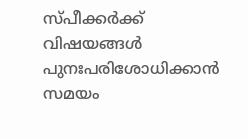സ്പീക്കർക്ക് വിഷയങ്ങൾ പുനഃപരിശോധിക്കാൻ സമയം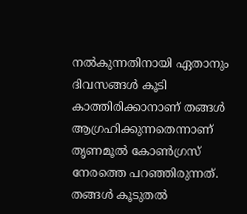നൽകുന്നതിനായി ഏതാനും ദിവസങ്ങൾ കൂടി കാത്തിരിക്കാനാണ് തങ്ങൾ ആഗ്രഹിക്കുന്നതെന്നാണ് തൃണമൂൽ കോൺഗ്രസ് നേരത്തെ പറഞ്ഞിരുന്നത്. തങ്ങൾ കൂടുതൽ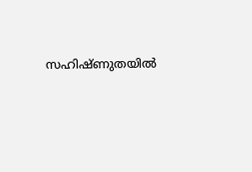സഹിഷ്ണുതയിൽ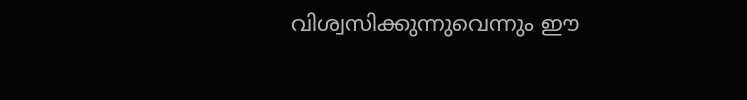വിശ്വസിക്കുന്നുവെന്നും ഈ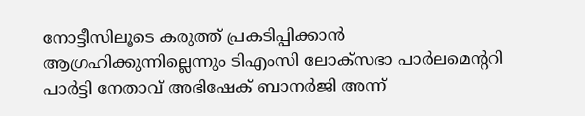നോട്ടീസിലൂടെ കരുത്ത് പ്രകടിപ്പിക്കാൻ ആഗ്രഹിക്കുന്നില്ലെന്നും ടിഎംസി ലോക്സഭാ പാർലമെന്ററി പാർട്ടി നേതാവ് അഭിഷേക് ബാനർജി അന്ന്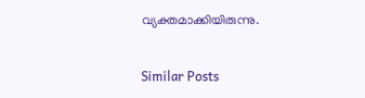വ്യക്തമാക്കിയിരുന്നു.

Similar Posts